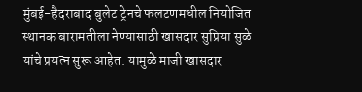मुंबई-हैदराबाद बुलेट ट्रेनचे फलटणमधील नियोजित स्थानक बारामतीला नेण्यासाठी खासदार सुप्रिया सुळे यांचे प्रयत्न सुरू आहेत. यामुळे माजी खासदार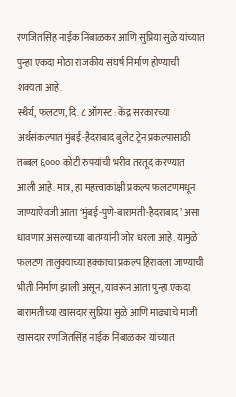रणजितसिंह नाईक निंबाळकर आणि सुप्रिया सुळे यांच्यात पुन्हा एकदा मोठा राजकीय संघर्ष निर्माण होण्याची शक्यता आहे.
स्थैर्य, फलटण, दि. ८ ऑगस्ट : केंद्र सरकारच्या अर्थसंकल्पात मुंबई-हैदराबाद बुलेट ट्रेन प्रकल्पासाठी तब्बल ६००० कोटी रुपयांची भरीव तरतूद करण्यात आली आहे. मात्र, हा महत्त्वाकांक्षी प्रकल्प फलटणमधून जाण्याऐवजी आता ‘मुंबई-पुणे-बारामती-हैदराबाद’ असा धावणार असल्याच्या बातम्यांनी जोर धरला आहे. यामुळे फलटण तालुक्याच्या हक्काचा प्रकल्प हिरावला जाण्याची भीती निर्माण झाली असून, यावरून आता पुन्हा एकदा बारामतीच्या खासदार सुप्रिया सुळे आणि माढ्याचे माजी खासदार रणजितसिंह नाईक निंबाळकर यांच्यात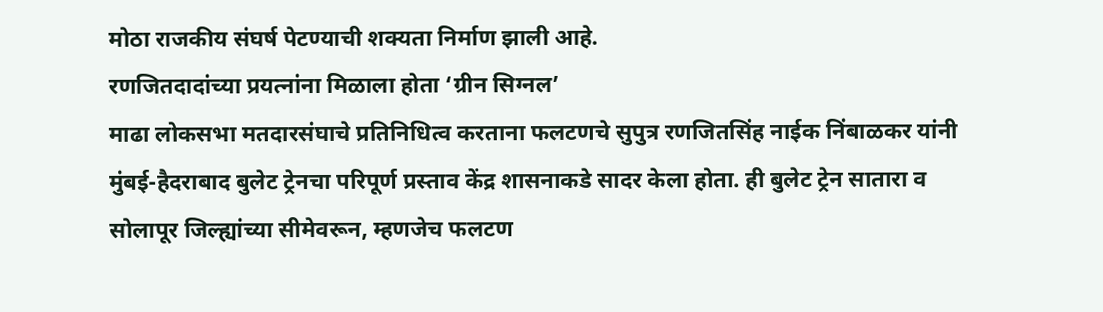मोठा राजकीय संघर्ष पेटण्याची शक्यता निर्माण झाली आहे.
रणजितदादांच्या प्रयत्नांना मिळाला होता ‘ग्रीन सिग्नल’
माढा लोकसभा मतदारसंघाचे प्रतिनिधित्व करताना फलटणचे सुपुत्र रणजितसिंह नाईक निंबाळकर यांनी मुंबई-हैदराबाद बुलेट ट्रेनचा परिपूर्ण प्रस्ताव केंद्र शासनाकडे सादर केला होता. ही बुलेट ट्रेन सातारा व सोलापूर जिल्ह्यांच्या सीमेवरून, म्हणजेच फलटण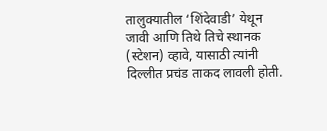तालुक्यातील ‘शिंदेवाडी’ येथून जावी आणि तिथे तिचे स्थानक (स्टेशन) व्हावे, यासाठी त्यांनी दिल्लीत प्रचंड ताकद लावली होती.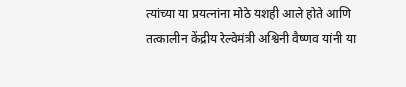त्यांच्या या प्रयत्नांना मोठे यशही आले होते आणि तत्कालीन केंद्रीय रेल्वेमंत्री अश्विनी वैष्णव यांनी या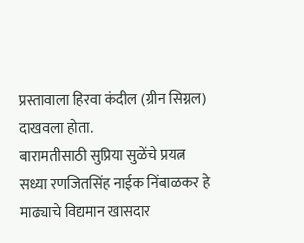प्रस्तावाला हिरवा कंदील (ग्रीन सिग्नल) दाखवला होता.
बारामतीसाठी सुप्रिया सुळेंचे प्रयत्न
सध्या रणजितसिंह नाईक निंबाळकर हे माढ्याचे विद्यमान खासदार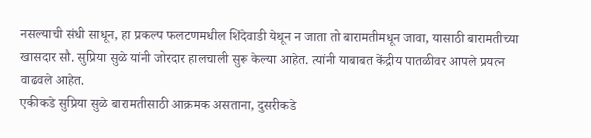नसल्याची संधी साधून, हा प्रकल्प फलटणमधील शिंदेवाडी येथून न जाता तो बारामतीमधून जावा, यासाठी बारामतीच्या खासदार सौ. सुप्रिया सुळे यांनी जोरदार हालचाली सुरू केल्या आहेत. त्यांनी याबाबत केंद्रीय पातळीवर आपले प्रयत्न वाढवले आहेत.
एकीकडे सुप्रिया सुळे बारामतीसाठी आक्रमक असताना, दुसरीकडे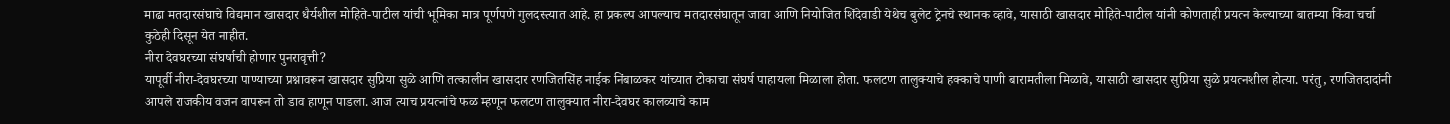माढा मतदारसंघाचे विद्यमान खासदार धैर्यशील मोहिते-पाटील यांची भूमिका मात्र पूर्णपणे गुलदस्त्यात आहे. हा प्रकल्प आपल्याच मतदारसंघातून जावा आणि नियोजित शिंदेवाडी येथेच बुलेट ट्रेनचे स्थानक व्हावे, यासाठी खासदार मोहिते-पाटील यांनी कोणताही प्रयत्न केल्याच्या बातम्या किंवा चर्चा कुठेही दिसून येत नाहीत.
नीरा देवघरच्या संघर्षाची होणार पुनरावृत्ती?
यापूर्वी नीरा-देवघरच्या पाण्याच्या प्रश्नावरून खासदार सुप्रिया सुळे आणि तत्कालीन खासदार रणजितसिंह नाईक निंबाळकर यांच्यात टोकाचा संघर्ष पाहायला मिळाला होता. फलटण तालुक्याचे हक्काचे पाणी बारामतीला मिळावे, यासाठी खासदार सुप्रिया सुळे प्रयत्नशील होत्या. परंतु, रणजितदादांनी आपले राजकीय वजन वापरून तो डाव हाणून पाडला. आज त्याच प्रयत्नांचे फळ म्हणून फलटण तालुक्यात नीरा-देवघर कालव्याचे काम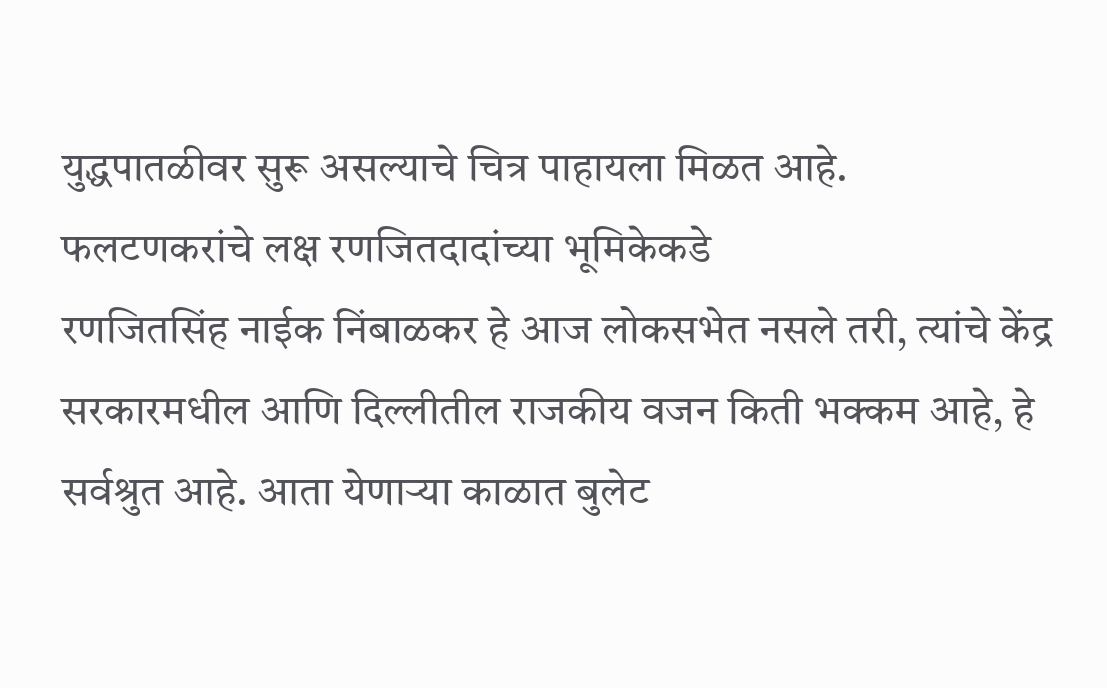युद्धपातळीवर सुरू असल्याचे चित्र पाहायला मिळत आहे.
फलटणकरांचे लक्ष रणजितदादांच्या भूमिकेकडे
रणजितसिंह नाईक निंबाळकर हे आज लोकसभेत नसले तरी, त्यांचे केंद्र सरकारमधील आणि दिल्लीतील राजकीय वजन किती भक्कम आहे, हे सर्वश्रुत आहे. आता येणाऱ्या काळात बुलेट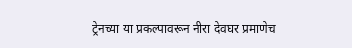ट्रेनच्या या प्रकल्पावरून नीरा देवघर प्रमाणेच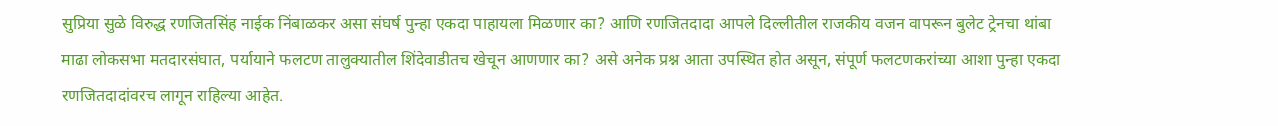सुप्रिया सुळे विरुद्ध रणजितसिंह नाईक निंबाळकर असा संघर्ष पुन्हा एकदा पाहायला मिळणार का? आणि रणजितदादा आपले दिल्लीतील राजकीय वजन वापरून बुलेट ट्रेनचा थांबा माढा लोकसभा मतदारसंघात, पर्यायाने फलटण तालुक्यातील शिंदेवाडीतच खेचून आणणार का? असे अनेक प्रश्न आता उपस्थित होत असून, संपूर्ण फलटणकरांच्या आशा पुन्हा एकदा रणजितदादांवरच लागून राहिल्या आहेत.